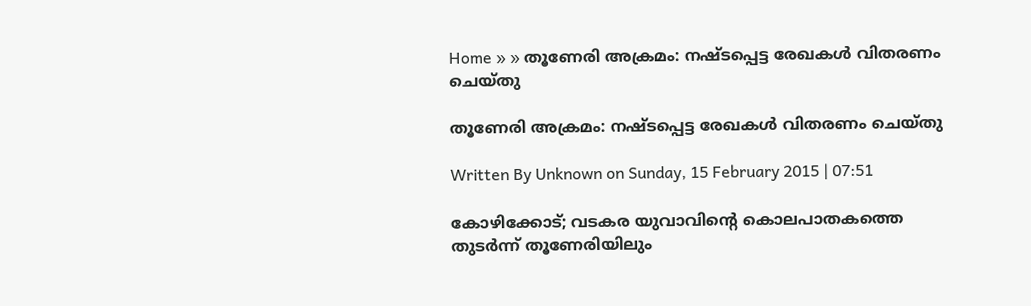Home » » തൂണേരി അക്രമം: നഷ്ടപ്പെട്ട രേഖകള്‍ വിതരണം ചെയ്‌തു

തൂണേരി അക്രമം: നഷ്ടപ്പെട്ട രേഖകള്‍ വിതരണം ചെയ്‌തു

Written By Unknown on Sunday, 15 February 2015 | 07:51

കോഴിക്കോട്; വടകര യുവാവിന്റെ കൊലപാതകത്തെ തുടര്‍ന്ന്‌ തൂണേരിയിലും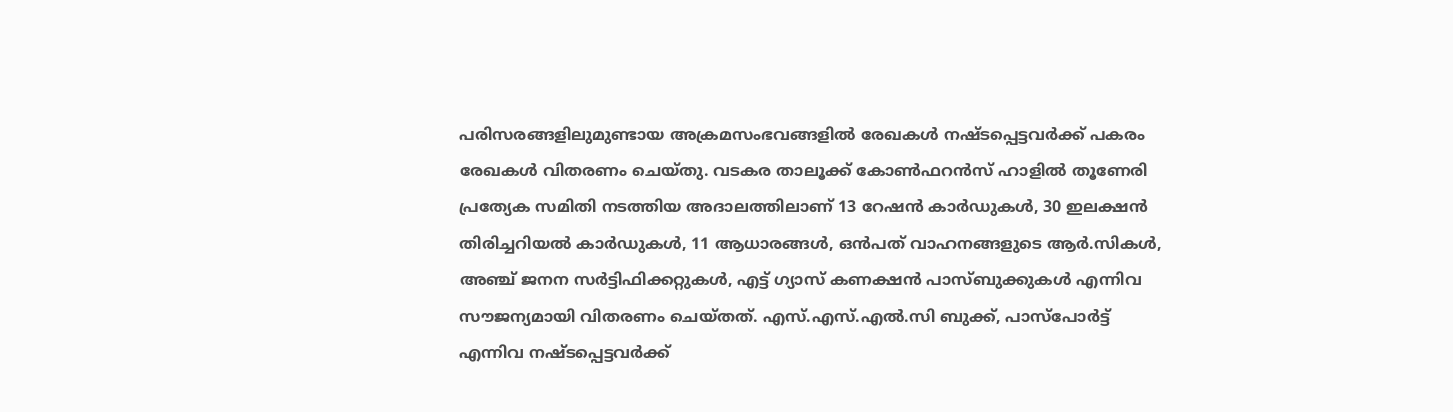പരിസരങ്ങളിലുമുണ്ടായ അക്രമസംഭവങ്ങളില്‍ രേഖകള്‍ നഷ്ടപ്പെട്ടവര്‍ക്ക്‌ പകരം രേഖകള്‍ വിതരണം ചെയ്‌തു. വടകര താലൂക്ക്‌ കോണ്‍ഫറന്‍സ്‌ ഹാളില്‍ തൂണേരി പ്രത്യേക സമിതി നടത്തിയ അദാലത്തിലാണ്‌ 13 റേഷന്‍ കാര്‍ഡുകള്‍, 30 ഇലക്ഷന്‍ തിരിച്ചറിയല്‍ കാര്‍ഡുകള്‍, 11 ആധാരങ്ങള്‍, ഒന്‍പത്‌ വാഹനങ്ങളുടെ ആര്‍.സികള്‍, അഞ്ച്‌ ജനന സര്‍ട്ടിഫിക്കറ്റുകള്‍, എട്ട്‌ ഗ്യാസ്‌ കണക്ഷന്‍ പാസ്‌ബുക്കുകള്‍ എന്നിവ സൗജന്യമായി വിതരണം ചെയ്‌തത്‌. എസ്‌.എസ്‌.എല്‍.സി ബുക്ക്‌, പാസ്‌പോര്‍ട്ട്‌ എന്നിവ നഷ്ടപ്പെട്ടവര്‍ക്ക്‌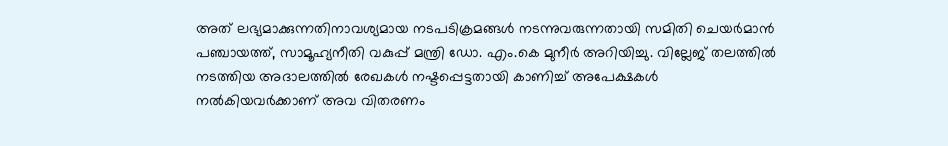അത്‌ ലഭ്യമാക്കുന്നതിനാവശ്യമായ നടപടിക്രമങ്ങള്‍ നടന്നുവരുന്നതായി സമിതി ചെയര്‍മാന്‍ പഞ്ചായത്ത്‌, സാമൂഹ്യനീതി വകുപ്പ്‌ മന്ത്രി ഡോ. എം.കെ മുനീര്‍ അറിയിച്ചു. വില്ലേജ്‌ തലത്തില്‍ നടത്തിയ അദാലത്തില്‍ രേഖകള്‍ നഷ്ടപ്പെട്ടതായി കാണിച്ച്‌ അപേക്ഷകള്‍ നല്‍കിയവര്‍ക്കാണ്‌ അവ വിതരണം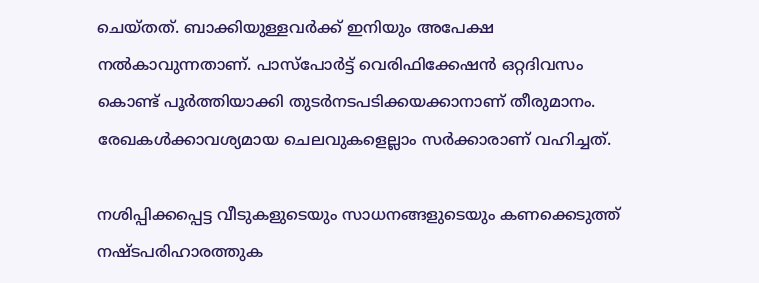ചെയ്‌തത്‌. ബാക്കിയുള്ളവര്‍ക്ക്‌ ഇനിയും അപേക്ഷ നല്‍കാവുന്നതാണ്‌. പാസ്‌പോര്‍ട്ട്‌ വെരിഫിക്കേഷന്‍ ഒറ്റദിവസം കൊണ്ട്‌ പൂര്‍ത്തിയാക്കി തുടര്‍നടപടിക്കയക്കാനാണ്‌ തീരുമാനം. രേഖകള്‍ക്കാവശ്യമായ ചെലവുകളെല്ലാം സര്‍ക്കാരാണ്‌ വഹിച്ചത്‌.

നശിപ്പിക്കപ്പെട്ട വീടുകളുടെയും സാധനങ്ങളുടെയും കണക്കെടുത്ത്‌ നഷ്ടപരിഹാരത്തുക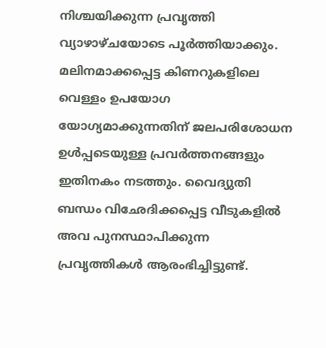നിശ്ചയിക്കുന്ന പ്രവൃത്തി വ്യാഴാഴ്‌ചയോടെ പൂര്‍ത്തിയാക്കും. മലിനമാക്കപ്പെട്ട കിണറുകളിലെ വെള്ളം ഉപയോഗ യോഗ്യമാക്കുന്നതിന്‌ ജലപരിശോധന ഉള്‍പ്പടെയുള്ള പ്രവര്‍ത്തനങ്ങളും ഇതിനകം നടത്തും. വൈദ്യുതി ബന്ധം വിഛേദിക്കപ്പെട്ട വീടുകളില്‍ അവ പുനസ്ഥാപിക്കുന്ന പ്രവൃത്തികള്‍ ആരംഭിച്ചിട്ടുണ്ട്‌.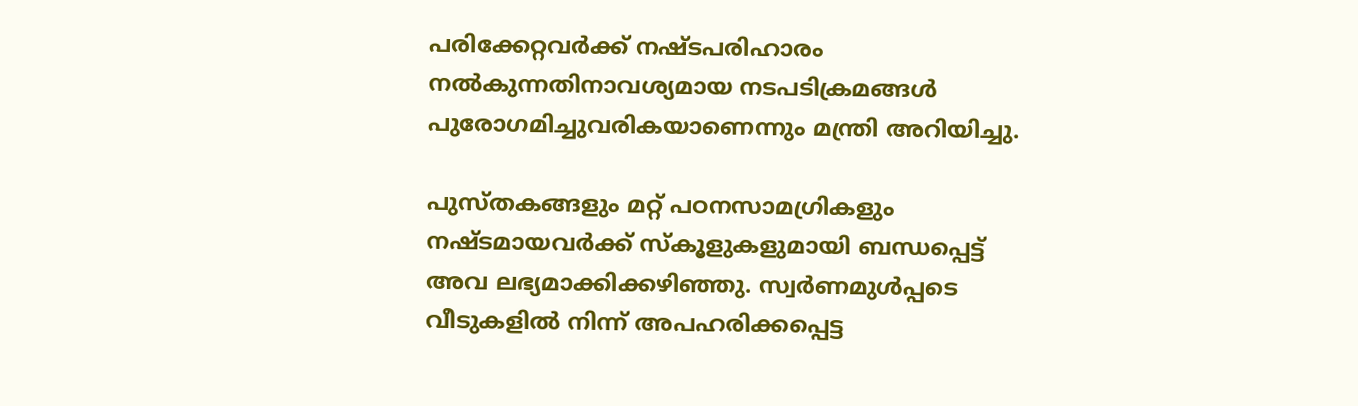പരിക്കേറ്റവര്‍ക്ക്‌ നഷ്ടപരിഹാരം നല്‍കുന്നതിനാവശ്യമായ നടപടിക്രമങ്ങള്‍ പുരോഗമിച്ചുവരികയാണെന്നും മന്ത്രി അറിയിച്ചു.

പുസ്‌തകങ്ങളും മറ്റ്‌ പഠനസാമഗ്രികളും നഷ്ടമായവര്‍ക്ക്‌ സ്‌കൂളുകളുമായി ബന്ധപ്പെട്ട്‌ അവ ലഭ്യമാക്കിക്കഴിഞ്ഞു. സ്വര്‍ണമുള്‍പ്പടെ വീടുകളില്‍ നിന്ന്‌ അപഹരിക്കപ്പെട്ട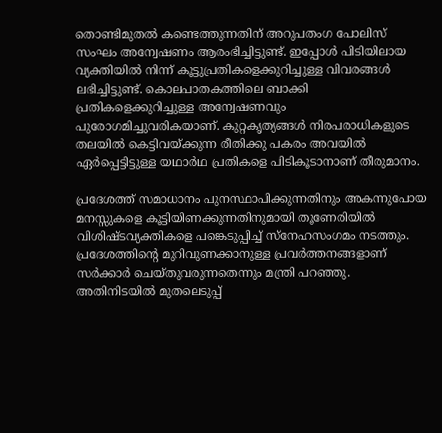തൊണ്ടിമുതല്‍ കണ്ടെത്തുന്നതിന്‌ അറുപതംഗ പോലിസ്‌ സംഘം അന്വേഷണം ആരംഭിച്ചിട്ടുണ്ട്‌. ഇപ്പോള്‍ പിടിയിലായ വ്യക്തിയില്‍ നിന്ന്‌ കൂട്ടുപ്രതികളെക്കുറിച്ചുള്ള വിവരങ്ങള്‍ ലഭിച്ചിട്ടുണ്ട്‌. കൊലപാതകത്തിലെ ബാക്കി പ്രതികളെക്കുറിച്ചുള്ള അന്വേഷണവും പുരോഗമിച്ചുവരികയാണ്‌. കുറ്റകൃത്യങ്ങള്‍ നിരപരാധികളുടെ തലയില്‍ കെട്ടിവയ്‌ക്കുന്ന രീതിക്കു പകരം അവയില്‍ ഏര്‍പ്പെട്ടിട്ടുള്ള യഥാര്‍ഥ പ്രതികളെ പിടികൂടാനാണ്‌ തീരുമാനം.

പ്രദേശത്ത്‌ സമാധാനം പുനസ്ഥാപിക്കുന്നതിനും അകന്നുപോയ മനസ്സുകളെ കൂട്ടിയിണക്കുന്നതിനുമായി തൂണേരിയില്‍ വിശിഷ്ടവ്യക്തികളെ പങ്കെടുപ്പിച്ച്‌ സ്‌നേഹസംഗമം നടത്തും. പ്രദേശത്തിന്റെ മുറിവുണക്കാനുള്ള പ്രവര്‍ത്തനങ്ങളാണ്‌ സര്‍ക്കാര്‍ ചെയ്‌തുവരുന്നതെന്നും മന്ത്രി പറഞ്ഞു. അതിനിടയില്‍ മുതലെടുപ്പ്‌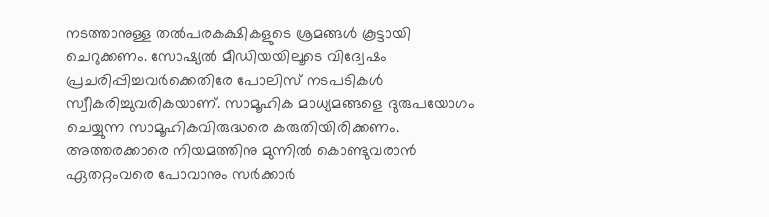നടത്താനുള്ള തല്‍പരകക്ഷികളുടെ ശ്രമങ്ങള്‍ കൂട്ടായി ചെറുക്കണം. സോഷ്യല്‍ മീഡിയയിലൂടെ വിദ്വേഷം പ്രചരിപ്പിച്ചവര്‍ക്കെതിരേ പോലിസ്‌ നടപടികള്‍ സ്വീകരിച്ചുവരികയാണ്‌. സാമൂഹിക മാധ്യമങ്ങളെ ദുരുപയോഗം ചെയ്യുന്ന സാമൂഹികവിരുദ്ധരെ കരുതിയിരിക്കണം. അത്തരക്കാരെ നിയമത്തിനു മുന്നില്‍ കൊണ്ടുവരാന്‍ ഏതറ്റംവരെ പോവാനും സര്‍ക്കാര്‍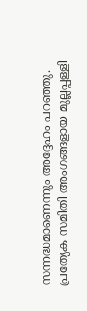സന്നദ്ധമാണെന്നും അദ്ദേഹം പറഞ്ഞു.
പ്രത്യേക സമിതി അംഗങ്ങളായ മുല്ലപ്പള്ളി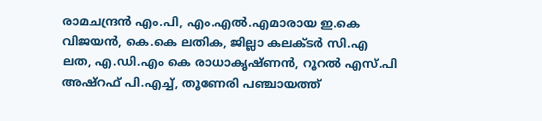രാമചന്ദ്രന്‍ എം.പി, എം.എല്‍.എമാരായ ഇ.കെ വിജയന്‍, കെ.കെ ലതിക, ജില്ലാ കലക്ടര്‍ സി.എ ലത, എ.ഡി.എം കെ രാധാകൃഷ്‌ണന്‍, റൂറല്‍ എസ്‌.പി അഷ്‌റഫ്‌ പി.എച്ച്‌, തൂണേരി പഞ്ചായത്ത്‌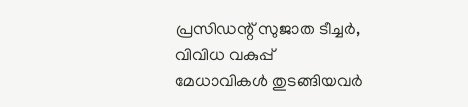പ്രസിഡന്റ്‌ സുജാത ടീച്ചര്‍, വിവിധ വകുപ്പ്‌ മേധാവികള്‍ തുടങ്ങിയവര്‍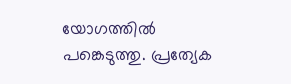യോഗത്തില്‍ പങ്കെടുത്തു. പ്രത്യേക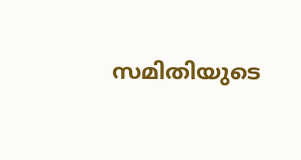സമിതിയുടെ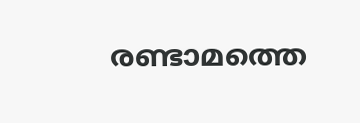രണ്ടാമത്തെ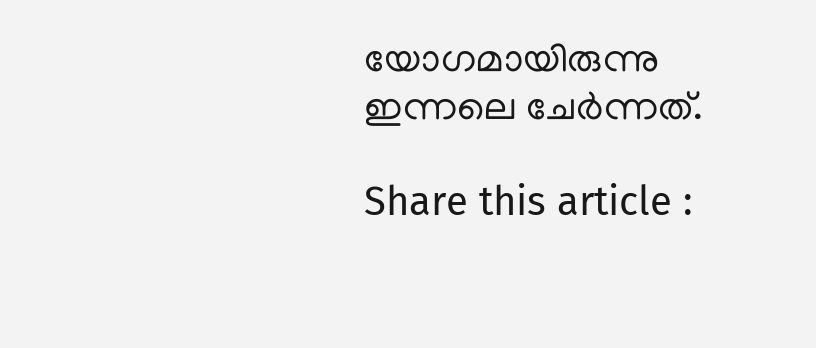യോഗമായിരുന്നു ഇന്നലെ ചേര്‍ന്നത്‌.

Share this article :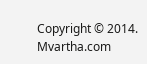Copyright © 2014. Mvartha.com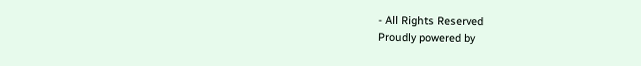- All Rights Reserved
Proudly powered by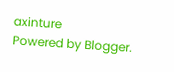axinture
Powered by Blogger.